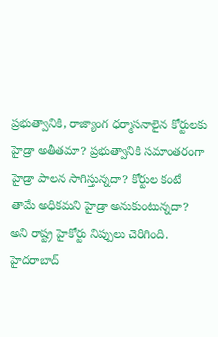ప్రభుత్వానికి, రాజ్యాంగ ధర్మాసనాలైన కోర్టులకు హైడ్రా అతీతమా? ప్రభుత్వానికి సమాంతరంగా హైడ్రా పాలన సాగిస్తున్నదా? కోర్టుల కంటే తామే అధికమని హైడ్రా అనుకుంటున్నదా? అని రాష్ట్ర హైకోర్టు నిప్పులు చెరిగింది.
హైదరాబాద్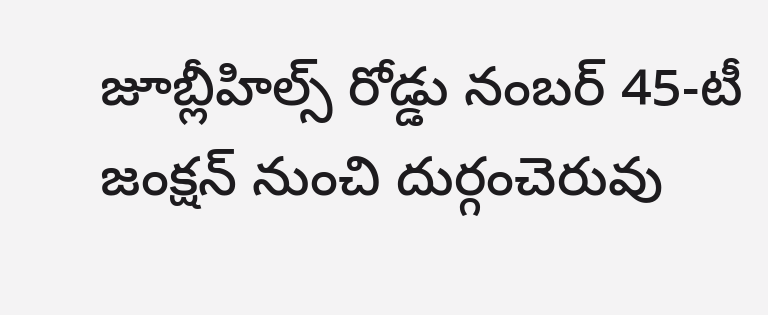జూబ్లీహిల్స్ రోడ్డు నంబర్ 45-టీ జంక్షన్ నుంచి దుర్గంచెరువు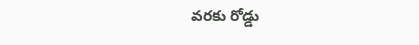వరకు రోడ్డు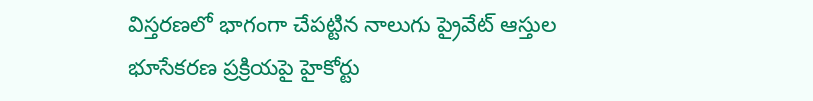విస్తరణలో భాగంగా చేపట్టిన నాలుగు ప్రైవేట్ ఆస్తుల భూసేకరణ ప్రక్రియపై హైకోర్టు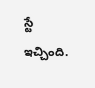స్టే ఇచ్చింది.